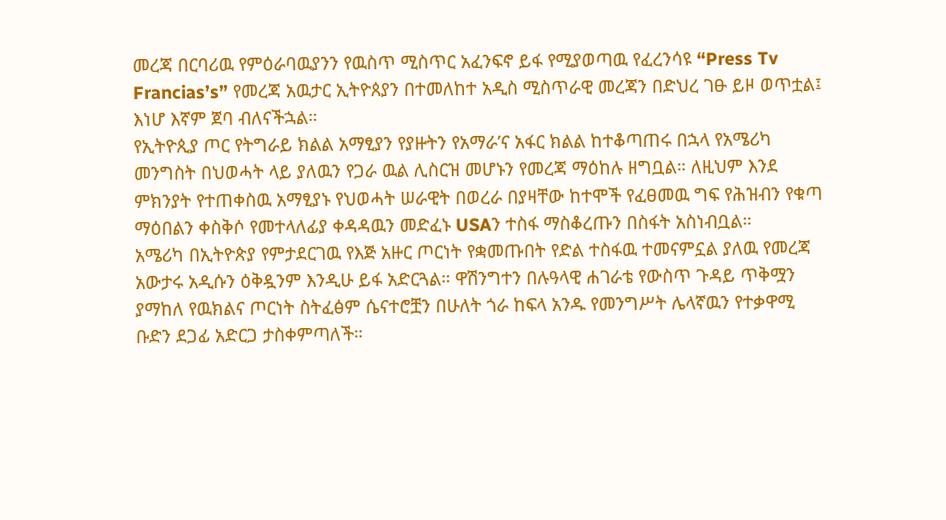መረጃ በርባሪዉ የምዕራባዉያንን የዉስጥ ሚስጥር አፈንፍኖ ይፋ የሚያወጣዉ የፈረንሳዩ “Press Tv Francias’s” የመረጃ አዉታር ኢትዮጰያን በተመለከተ አዲስ ሚስጥራዊ መረጃን በድህረ ገፁ ይዞ ወጥቷል፤ እነሆ እኛም ጀባ ብለናችኋል።
የኢትዮጲያ ጦር የትግራይ ክልል አማፂያን የያዙትን የአማራ’ና አፋር ክልል ከተቆጣጠሩ በኋላ የአሜሪካ መንግስት በህወሓት ላይ ያለዉን የጋራ ዉል ሊስርዝ መሆኑን የመረጃ ማዕከሉ ዘግቧል። ለዚህም እንደ ምክንያት የተጠቀስዉ አማፂያኑ የህወሓት ሠራዊት በወረራ በያዛቸው ከተሞች የፈፀመዉ ግፍ የሕዝብን የቁጣ ማዕበልን ቀስቅሶ የመተላለፊያ ቀዳዳዉን መድፈኑ USAን ተስፋ ማስቆረጡን በስፋት አስነብቧል።
አሜሪካ በኢትዮጵያ የምታደርገዉ የእጅ አዙር ጦርነት የቋመጡበት የድል ተስፋዉ ተመናምኗል ያለዉ የመረጃ አውታሩ አዲሱን ዕቅዷንም እንዲሁ ይፋ አድርጓል። ዋሽንግተን በሉዓላዊ ሐገራቴ የውስጥ ጉዳይ ጥቅሟን ያማከለ የዉክልና ጦርነት ስትፈፅም ሴናተሮቿን በሁለት ጎራ ከፍላ አንዱ የመንግሥት ሌላኛዉን የተቃዋሚ ቡድን ደጋፊ አድርጋ ታስቀምጣለች።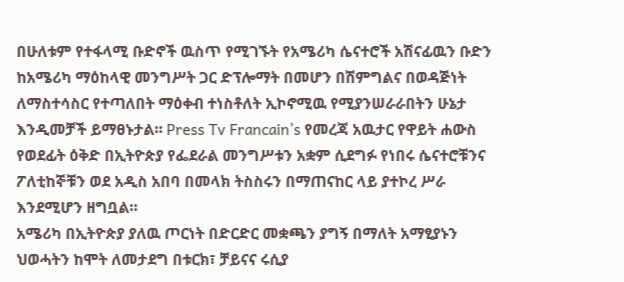በሁለቱም የተፋላሚ ቡድኖች ዉስጥ የሚገኙት የአሜሪካ ሴናተሮች አሽናፊዉን ቡድን ከአሜሪካ ማዕከላዊ መንግሥት ጋር ድፕሎማት በመሆን በሽምግልና በወዳጅነት ለማስተሳስር የተጣለበት ማዕቀብ ተነስቶለት ኢኮኖሚዉ የሚያንሠራራበትን ሁኔታ እንዲመቻች ይማፀኑታል። Press Tv Francain’s የመረጃ አዉታር የዋይት ሐውስ የወደፊት ዕቅድ በኢትዮጵያ የፌደራል መንግሥቱን አቋም ሲደግፉ የነበሩ ሴናተሮቹንና ፖለቲከኞቹን ወደ አዲስ አበባ በመላክ ትስስሩን በማጠናከር ላይ ያተኮረ ሥራ እንደሚሆን ዘግቧል።
አሜሪካ በኢትዮጵያ ያለዉ ጦርነት በድርድር መቋጫን ያግኝ በማለት አማፂያኑን ህወሓትን ከሞት ለመታደግ በቱርክ፣ ቻይናና ሩሲያ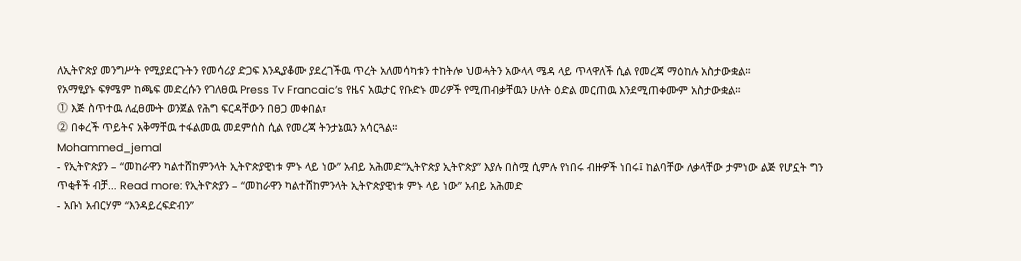ለኢትዮጵያ መንግሥት የሚያደርጉትን የመሳሪያ ድጋፍ እንዲያቆሙ ያደረገችዉ ጥረት አለመሳካቱን ተከትሎ ህወሓትን አውላላ ሜዳ ላይ ጥላዋለች ሲል የመረጃ ማዕከሉ አስታውቋል።
የአማፂያኑ ፍፃሜም ከጫፍ መድረሱን የገለፀዉ Press Tv Francaic’s የዜና አዉታር የቡድኑ መሪዎች የሚጠብቃቸዉን ሁለት ዕድል መርጠዉ እንደሚጠቀሙም አስታውቋል።
⓵ እጅ ስጥተዉ ለፈፀሙት ወንጀል የሕግ ፍርዳቸውን በፀጋ መቀበል፣
⓶ በቀረች ጥይትና አቅማቸዉ ተፋልመዉ መደምሰስ ሲል የመረጃ ትንታኔዉን አሳርጓል።
Mohammed_jemal
- የኢትዮጵያን – “መከራዋን ካልተሸከምንላት ኢትዮጵያዊነቱ ምኑ ላይ ነው” አብይ አሕመድ“ኢትዮጵያ ኢትዮጵያ” እያሉ በስሟ ሲምሉ የነበሩ ብዙዎች ነበሩ፤ ከልባቸው ለቃላቸው ታምነው ልጅ የሆኗት ግን ጥቂቶች ብቻ… Read more: የኢትዮጵያን – “መከራዋን ካልተሸከምንላት ኢትዮጵያዊነቱ ምኑ ላይ ነው” አብይ አሕመድ
- አቡነ አብርሃም “እንዳይረፍድብን”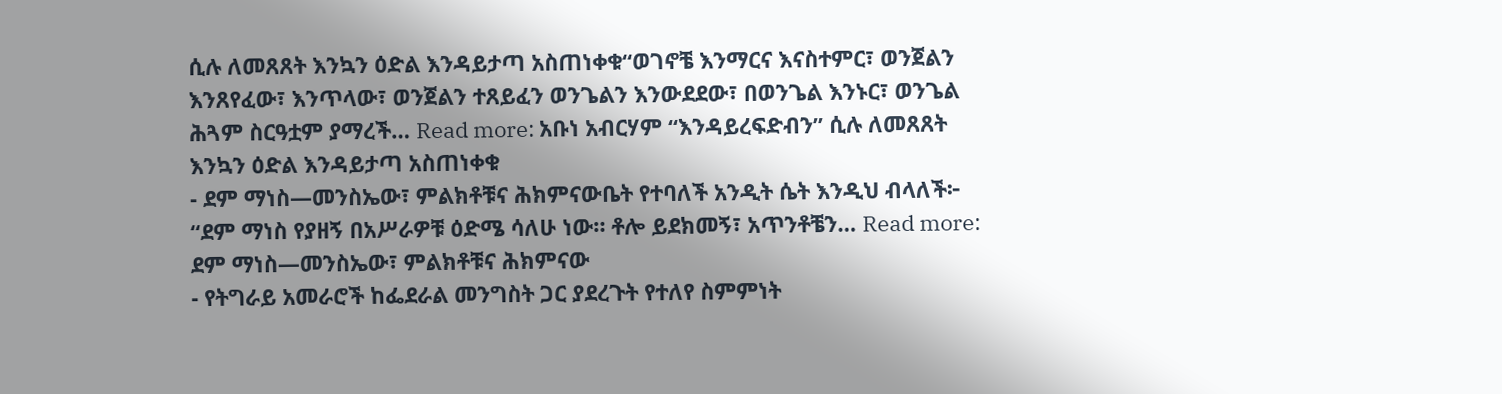ሲሉ ለመጸጸት እንኳን ዕድል እንዳይታጣ አስጠነቀቁ“ወገኖቼ እንማርና እናስተምር፣ ወንጀልን እንጸየፈው፣ እንጥላው፣ ወንጀልን ተጸይፈን ወንጌልን እንውደደው፣ በወንጌል እንኑር፣ ወንጌል ሕጓም ስርዓቷም ያማረች… Read more: አቡነ አብርሃም “እንዳይረፍድብን” ሲሉ ለመጸጸት እንኳን ዕድል እንዳይታጣ አስጠነቀቁ
- ደም ማነስ—መንስኤው፣ ምልክቶቹና ሕክምናውቤት የተባለች አንዲት ሴት እንዲህ ብላለች፦ “ደም ማነስ የያዘኝ በአሥራዎቹ ዕድሜ ሳለሁ ነው። ቶሎ ይደክመኝ፣ አጥንቶቼን… Read more: ደም ማነስ—መንስኤው፣ ምልክቶቹና ሕክምናው
- የትግራይ አመራሮች ከፌደራል መንግስት ጋር ያደረጉት የተለየ ስምምነት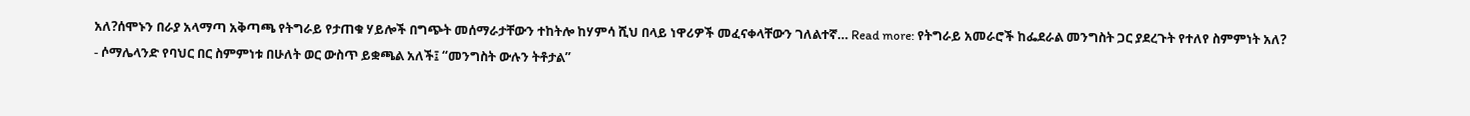አለ?ሰሞኑን በራያ አላማጣ አቅጣጫ የትግራይ የታጠቁ ሃይሎች በግጭት መሰማራታቸውን ተከትሎ ከሃምሳ ሺህ በላይ ነዋሪዎች መፈናቀላቸውን ገለልተኛ… Read more: የትግራይ አመራሮች ከፌደራል መንግስት ጋር ያደረጉት የተለየ ስምምነት አለ?
- ሶማሌላንድ የባህር በር ስምምነቱ በሁለት ወር ውስጥ ይቋጫል አለች፤ “መንግስት ውሉን ትቶታል”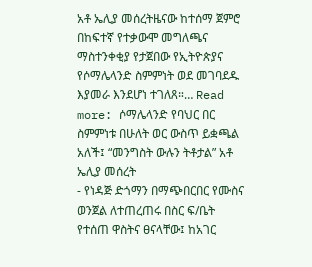አቶ ኤሊያ መሰረትዜናው ከተሰማ ጀምሮ በከፍተኛ የተቃውሞ መግለጫና ማስተንቀቂያ የታጀበው የኢትዮጵያና የሶማሌላንድ ስምምነት ወደ መገባደዱ እያመራ እንደሆነ ተገለጸ።… Read more: ሶማሌላንድ የባህር በር ስምምነቱ በሁለት ወር ውስጥ ይቋጫል አለች፤ “መንግስት ውሉን ትቶታል” አቶ ኤሊያ መሰረት
- የነዳጅ ድጎማን በማጭበርበር የሙስና ወንጀል ለተጠረጠሩ በስር ፍ/ቤት የተሰጠ ዋስትና ፀናላቸው፤ ከአገር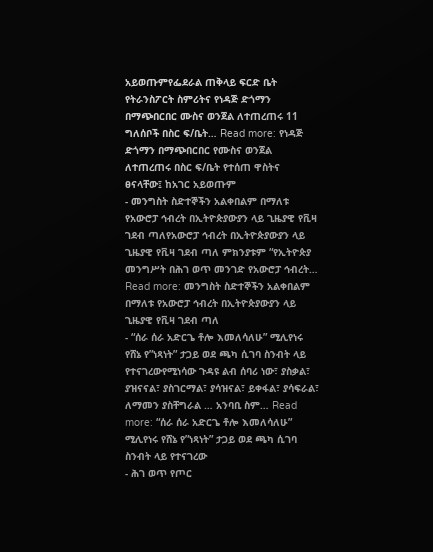አይወጡምየፌደራል ጠቅላይ ፍርድ ቤት የትራንስፖርት ስምሪትና የነዳጅ ድጎማን በማጭበርበር ሙስና ወንጀል ለተጠረጠሩ 11 ግለሰቦች በስር ፍ/ቤት… Read more: የነዳጅ ድጎማን በማጭበርበር የሙስና ወንጀል ለተጠረጠሩ በስር ፍ/ቤት የተሰጠ ዋስትና ፀናላቸው፤ ከአገር አይወጡም
- መንግስት ስድተኞችን አልቀበልም በማለቱ የአውሮፓ ኅብረት በኢትዮጵያውያን ላይ ጊዜያዊ የቪዛ ገደብ ጣለየአውሮፓ ኅብረት በኢትዮጵያውያን ላይ ጊዜያዊ የቪዛ ገደብ ጣለ ምክንያቱም “የኢትዮጵያ መንግሥት በሕገ ወጥ መንገድ የአውሮፓ ኅብረት… Read more: መንግስት ስድተኞችን አልቀበልም በማለቱ የአውሮፓ ኅብረት በኢትዮጵያውያን ላይ ጊዜያዊ የቪዛ ገደብ ጣለ
- “ሰራ ሰራ አድርጌ ቶሎ እመለሳለሁ” ሚሊየነሩ የሸኔ የ”ነጻነት” ታጋይ ወደ ጫካ ሲገባ ስንብት ላይ የተናገረውየሚነሳው ጉዳዩ ልብ ሰባሪ ነው፣ ያስቃል፣ ያዝናናል፣ ያስገርማል፣ ያሳዝናል፣ ይቀፋል፣ ያሳፍራል፣ ለማመን ያስቸግራል … አንባቢ ስም… Read more: “ሰራ ሰራ አድርጌ ቶሎ እመለሳለሁ” ሚሊየነሩ የሸኔ የ”ነጻነት” ታጋይ ወደ ጫካ ሲገባ ስንብት ላይ የተናገረው
- ሕገ ወጥ የጦር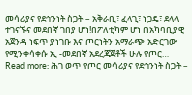መሳሪያና የደኅንነት ስጋት – አቅራቢ፣ ፈላጊ፣ ነጋዴ፣ ደላላ ተገናኙና መደበኛ ገበያ ሆነ!በፖለቲካም ሆነ በአካባቢያዊ አጀንዳ ነፍጥ ያነገቡ እና ጦርነትን አማራጭ አድርገው የሚንቀሳቀሱ ኢ -መደበኛ አደረጃጀቶች ሁሉ የጦር… Read more: ሕገ ወጥ የጦር መሳሪያና የደኅንነት ስጋት –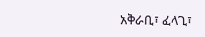አቅራቢ፣ ፈላጊ፣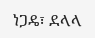ነጋዴ፣ ደላላ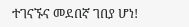ተገናኙና መደበኛ ገበያ ሆነ!